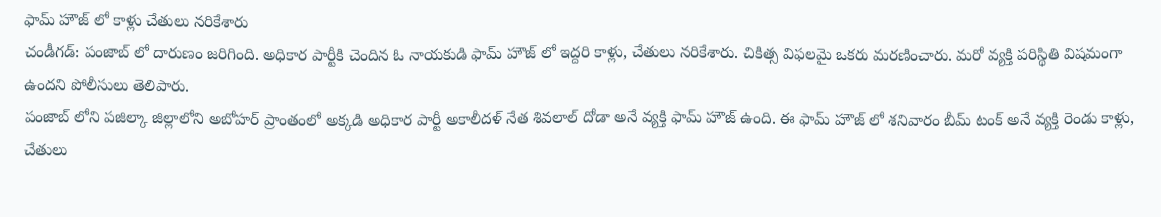ఫామ్ హౌజ్ లో కాళ్లు చేతులు నరికేశారు
చండీగడ్: పంజాబ్ లో దారుణం జరిగింది. అధికార పార్టీకి చెందిన ఓ నాయకుడి ఫామ్ హౌజ్ లో ఇద్దరి కాళ్లు, చేతులు నరికేశారు. చికిత్స విఫలమై ఒకరు మరణించారు. మరో వ్యక్తి పరిస్థితి విషమంగా ఉందని పోలీసులు తెలిపారు.
పంజాబ్ లోని పజిల్కా జిల్లాలోని అబోహర్ ప్రాంతంలో అక్కడి అధికార పార్టీ అకాలీదళ్ నేత శివలాల్ దోడా అనే వ్యక్తి ఫామ్ హౌజ్ ఉంది. ఈ ఫామ్ హౌజ్ లో శనివారం బీమ్ టంక్ అనే వ్యక్తి రెండు కాళ్లు, చేతులు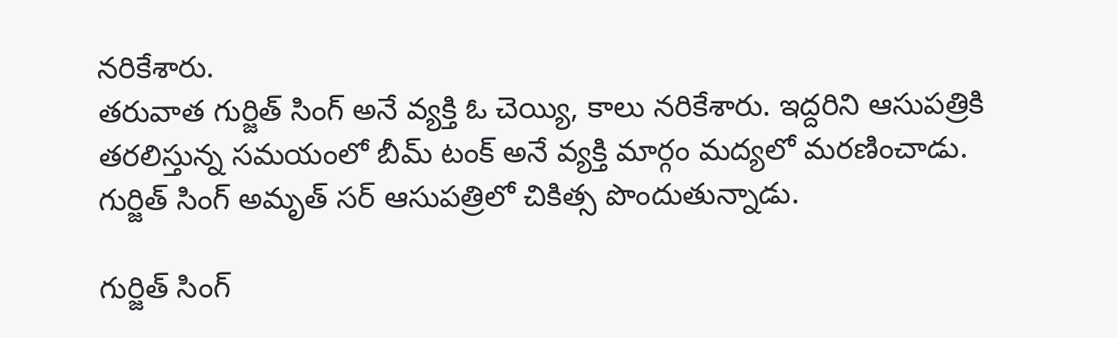నరికేశారు.
తరువాత గుర్జిత్ సింగ్ అనే వ్యక్తి ఓ చెయ్యి, కాలు నరికేశారు. ఇద్దరిని ఆసుపత్రికి తరలిస్తున్న సమయంలో బీమ్ టంక్ అనే వ్యక్తి మార్గం మద్యలో మరణించాడు. గుర్జిత్ సింగ్ అమృత్ సర్ ఆసుపత్రిలో చికిత్స పొందుతున్నాడు.

గుర్జిత్ సింగ్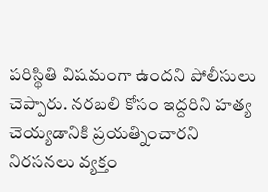పరిస్థితి విషమంగా ఉందని పోలీసులు చెప్పారు. నరబలి కోసం ఇద్దరిని హత్య చెయ్యడానికి ప్రయత్నించారని నిరసనలు వ్యక్తం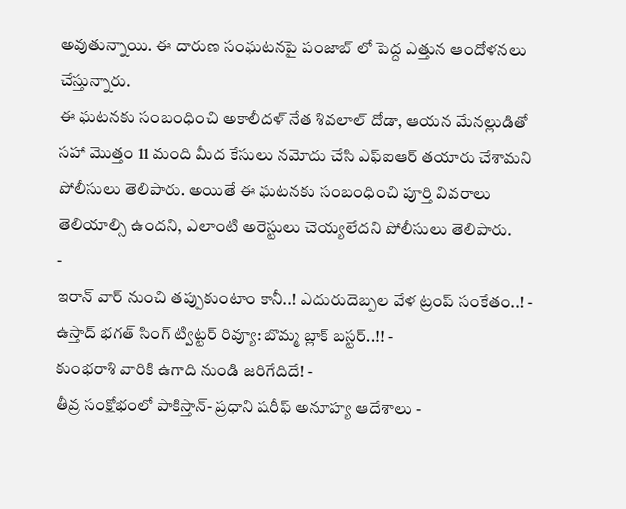అవుతున్నాయి. ఈ దారుణ సంఘటనపై పంజాబ్ లో పెద్ద ఎత్తున ఆందోళనలు చేస్తున్నారు.
ఈ ఘటనకు సంబంధించి అకాలీదళ్ నేత శివలాల్ దోడా, ఆయన మేనల్లుడితో సహా మొత్తం 11 మంది మీద కేసులు నమోదు చేసి ఎఫ్ఐఆర్ తయారు చేశామని పోలీసులు తెలిపారు. అయితే ఈ ఘటనకు సంబంధించి పూర్తి వివరాలు తెలియాల్సి ఉందని, ఎలాంటి అరెస్టులు చెయ్యలేదని పోలీసులు తెలిపారు.
-
ఇరాన్ వార్ నుంచి తప్పుకుంటాం కానీ..! ఎదురుదెబ్పల వేళ ట్రంప్ సంకేతం..! -
ఉస్తాద్ భగత్ సింగ్ ట్విట్టర్ రివ్యూ: బొమ్మ బ్లాక్ బస్టర్..!! -
కుంభరాశి వారికి ఉగాది నుండి జరిగేదిదే! -
తీవ్ర సంక్షోభంలో పాకిస్తాన్- ప్రధాని షరీఫ్ అనూహ్య ఆదేశాలు -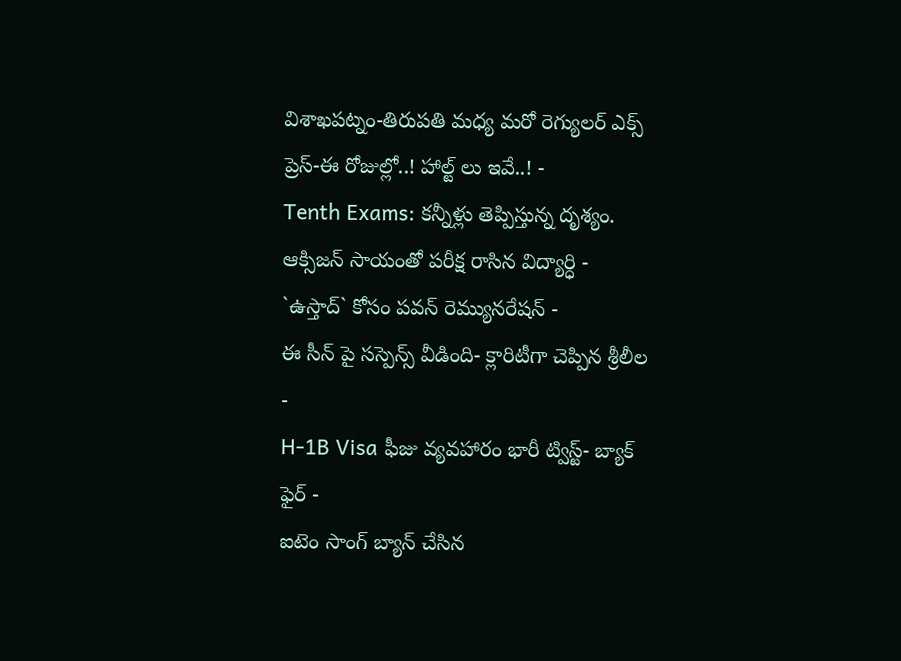విశాఖపట్నం-తిరుపతి మధ్య మరో రెగ్యులర్ ఎక్స్ ప్రెస్-ఈ రోజుల్లో..! హాల్ట్ లు ఇవే..! -
Tenth Exams: కన్నీళ్లు తెప్పిస్తున్న దృశ్యం. ఆక్సిజన్ సాయంతో పరీక్ష రాసిన విద్యార్ధి -
`ఉస్తాద్` కోసం పవన్ రెమ్యునరేషన్ -
ఈ సీన్ పై సస్పెన్స్ వీడింది- క్లారిటీగా చెప్పిన శ్రీలీల -
H-1B Visa ఫీజు వ్యవహారం భారీ ట్విస్ట్- బ్యాక్ ఫైర్ -
ఐటెం సాంగ్ బ్యాన్ చేసిన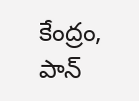కేంద్రం, పాన్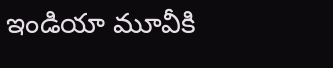ఇండియా మూవీకి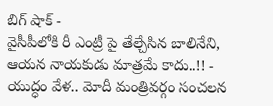బిగ్ షాక్ -
వైసీపీలోకి రీ ఎంట్రీ పై తేల్చేసిన బాలినేని, ఆయన నాయకుడు మాత్రమే కాదు..!! -
యుద్ధం వేళ.. మోదీ మంత్రివర్గం సంచలన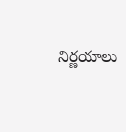నిర్ణయాలు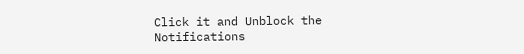Click it and Unblock the Notifications